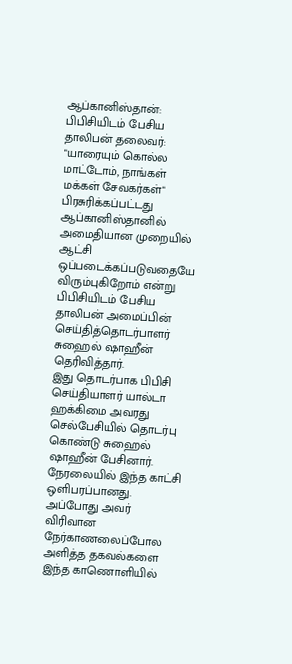ஆப்கானிஸ்தான்: பிபிசியிடம் பேசிய தாலிபன் தலைவர்: "யாரையும் கொல்ல மாட்டோம், நாங்கள் மக்கள் சேவகர்கள்"
பிரசுரிக்கப்பட்டது
ஆப்கானிஸ்தானில் அமைதியான முறையில் ஆட்சி ஒப்படைக்கப்படுவதையே விரும்புகிறோம் என்று பிபிசியிடம் பேசிய தாலிபன் அமைப்பின் செய்தித்தொடர்பாளர் சுஹைல் ஷாஹீன் தெரிவித்தார்.
இது தொடர்பாக பிபிசி செய்தியாளர் யால்டா ஹக்கிமை அவரது செல்பேசியில் தொடர்பு கொண்டு சுஹைல் ஷாஹீன் பேசினார். நேரலையில் இந்த காட்சி ஒளிபரப்பானது. அப்போது அவர் விரிவான நேர்காணலைப்போல அளித்த தகவல்களை இந்த காணொளியில்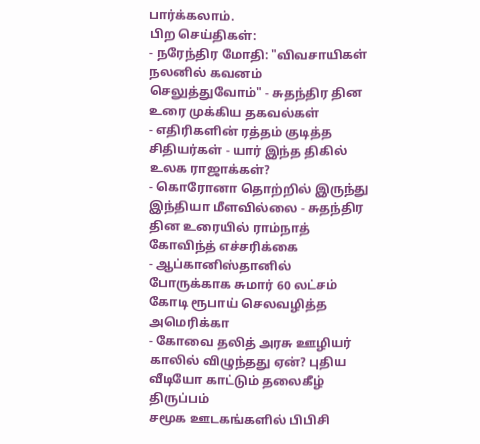பார்க்கலாம்.
பிற செய்திகள்:
- நரேந்திர மோதி: "விவசாயிகள் நலனில் கவனம் செலுத்துவோம்" - சுதந்திர தின உரை முக்கிய தகவல்கள்
- எதிரிகளின் ரத்தம் குடித்த சிதியர்கள் - யார் இந்த திகில் உலக ராஜாக்கள்?
- கொரோனா தொற்றில் இருந்து இந்தியா மீளவில்லை - சுதந்திர தின உரையில் ராம்நாத் கோவிந்த் எச்சரிக்கை
- ஆப்கானிஸ்தானில் போருக்காக சுமார் 60 லட்சம் கோடி ரூபாய் செலவழித்த அமெரிக்கா
- கோவை தலித் அரசு ஊழியர் காலில் விழுந்தது ஏன்? புதிய வீடியோ காட்டும் தலைகீழ் திருப்பம்
சமூக ஊடகங்களில் பிபிசி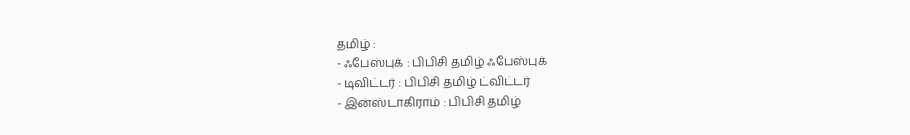தமிழ் :
- ஃபேஸ்புக் : பிபிசி தமிழ் ஃபேஸ்புக்
- டிவிட்டர் : பிபிசி தமிழ் ட்விட்டர்
- இன்ஸ்டாகிராம் : பிபிசி தமிழ்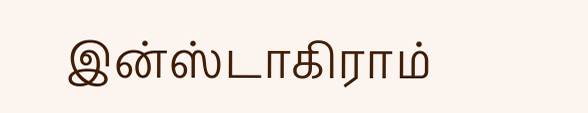இன்ஸ்டாகிராம்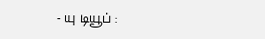- யு டியூப் :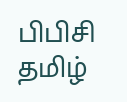பிபிசி தமிழ்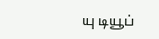யு டியூப்